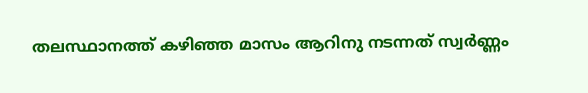തലസ്ഥാനത്ത് കഴിഞ്ഞ മാസം ആറിനു നടന്നത് സ്വര്‍ണ്ണം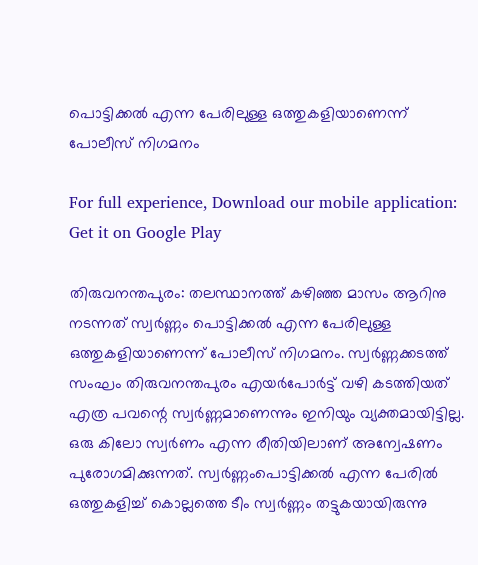പൊട്ടിക്കല്‍ എന്ന പേരിലുള്ള ഒത്തുകളിയാണെന്ന് പോലീസ് നിഗമനം

For full experience, Download our mobile application:
Get it on Google Play

തിരുവനന്തപുരം: തലസ്ഥാനത്ത് കഴിഞ്ഞ മാസം ആറിനു നടന്നത് സ്വര്‍ണ്ണം പൊട്ടിക്കല്‍ എന്ന പേരിലുള്ള ഒത്തുകളിയാണെന്ന് പോലീസ് നിഗമനം. സ്വര്‍ണ്ണക്കടത്ത് സംഘം തിരുവനന്തപുരം എയര്‍പോര്‍ട്ട് വഴി കടത്തിയത് എത്ര പവന്റെ സ്വര്‍ണ്ണമാണെന്നും ഇനിയും വ്യക്തമായിട്ടില്ല. ഒരു കിലോ സ്വര്‍ണം എന്ന രീതിയിലാണ് അന്വേഷണം പുരോഗമിക്കുന്നത്. സ്വര്‍ണ്ണംപൊട്ടിക്കല്‍ എന്ന പേരില്‍ ഒത്തുകളിച്ച് കൊല്ലത്തെ ടീം സ്വര്‍ണ്ണം തട്ടുകയായിരുന്നു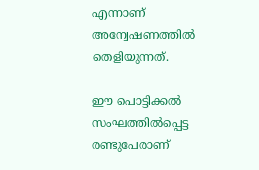എന്നാണ് അന്വേഷണത്തില്‍ തെളിയുന്നത്.

ഈ പൊട്ടിക്കല്‍ സംഘത്തില്‍പ്പെട്ട രണ്ടുപേരാണ്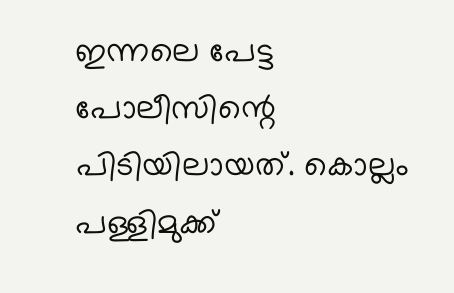ഇന്നലെ പേട്ട പോലീസിന്റെ പിടിയിലായത്. കൊല്ലം പള്ളിമുക്ക്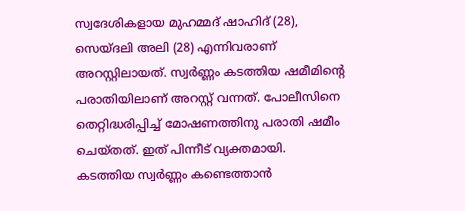സ്വദേശികളായ മുഹമ്മദ് ഷാഹിദ് (28), സെയ്ദലി അലി (28) എന്നിവരാണ് അറസ്റ്റിലായത്. സ്വര്‍ണ്ണം കടത്തിയ ഷമീമിന്റെ പരാതിയിലാണ് അറസ്റ്റ് വന്നത്. പോലീസിനെ തെറ്റിദ്ധരിപ്പിച്ച് മോഷണത്തിനു പരാതി ഷമീം ചെയ്തത്. ഇത് പിന്നീട് വ്യക്തമായി. കടത്തിയ സ്വര്‍ണ്ണം കണ്ടെത്താന്‍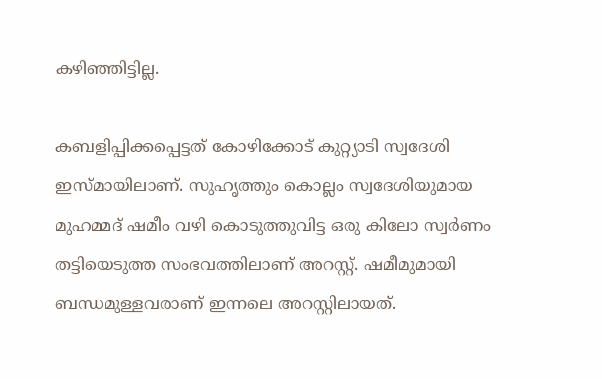കഴിഞ്ഞിട്ടില്ല.

കബളിപ്പിക്കപ്പെട്ടത് കോഴിക്കോട് കുറ്റ്യാടി സ്വദേശി ഇസ്മായിലാണ്. സുഹൃത്തും കൊല്ലം സ്വദേശിയുമായ മുഹമ്മദ് ഷമീം വഴി കൊടുത്തുവിട്ട ഒരു കിലോ സ്വർണം തട്ടിയെടുത്ത സംഭവത്തിലാണ് അറസ്റ്റ്. ഷമീമുമായി ബന്ധമുള്ളവരാണ് ഇന്നലെ അറസ്റ്റിലായത്.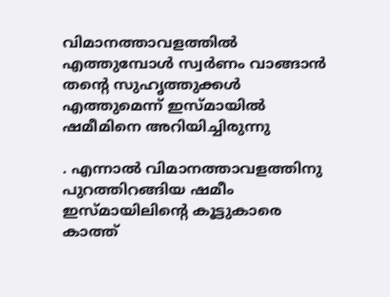വിമാനത്താവളത്തിൽ എത്തുമ്പോൾ സ്വർണം വാങ്ങാൻ തന്റെ സുഹൃത്തുക്കൾ എത്തുമെന്ന് ഇസ്മായിൽ ഷമീമിനെ അറിയിച്ചിരുന്നു

. എന്നാൽ വിമാനത്താവളത്തിനു പുറത്തിറങ്ങിയ ഷമീം ഇസ്മായിലിന്റെ കൂട്ടുകാരെ കാത്ത്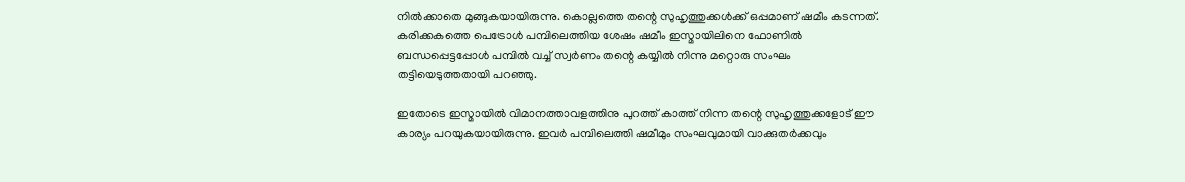നില്‍ക്കാതെ മുങ്ങുകയായിരുന്നു. കൊല്ലത്തെ തന്റെ സുഹൃത്തുക്കൾക്ക് ഒപ്പമാണ് ഷമീം കടന്നത്. കരിക്കകത്തെ പെട്രോൾ പമ്പിലെത്തിയ ശേഷം ഷമീം ഇസ്മായിലിനെ ഫോണിൽ ബന്ധപ്പെട്ടപ്പോൾ പമ്പിൽ വച്ച് സ്വർണം തന്റെ കയ്യിൽ നിന്നു മറ്റൊരു സംഘം തട്ടിയെടുത്തതായി പറഞ്ഞു.

ഇതോടെ ഇസ്മായില്‍ വിമാനത്താവളത്തിനു പുറത്ത് കാത്ത് നിന്ന തന്റെ സുഹൃത്തുക്കളോട് ഈ കാര്യം പറയുകയായിരുന്നു. ഇവർ പമ്പിലെത്തി ഷമീമും സംഘവുമായി വാക്കുതർക്കവും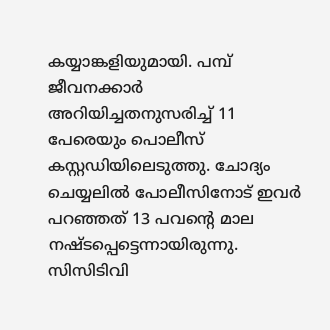കയ്യാങ്കളിയുമായി. പമ്പ് ജീവനക്കാർ അറിയിച്ചതനുസരിച്ച് 11 പേരെയും പൊലീസ് കസ്റ്റഡിയിലെടുത്തു. ചോദ്യം ചെയ്യലിൽ പോലീസിനോട് ഇവർ പറഞ്ഞത് 13 പവന്റെ മാല നഷ്ടപ്പെട്ടെന്നായിരുന്നു. സിസിടിവി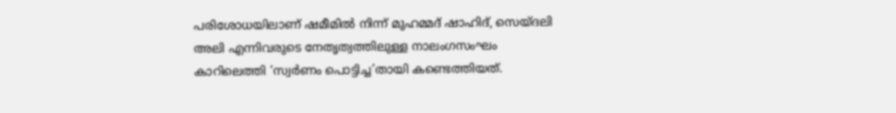പരിശോധയിലാണ് ഷമീമിൽ നിന്ന് മുഹമ്മദ് ഷാഹിദ്, സെയ്ദലി അലി എന്നിവരുടെ നേതൃത്വത്തിലുള്ള നാലംഗസംഘം കാറിലെത്തി ‘സ്വർണം പൊട്ടിച്ച’തായി കണ്ടെത്തിയത്.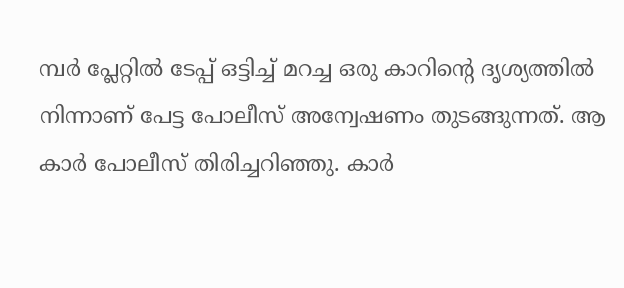മ്പര്‍ പ്ലേറ്റില്‍ ടേപ്പ് ഒട്ടിച്ച് മറച്ച ഒരു കാറിന്റെ ദൃശ്യത്തില്‍ നിന്നാണ് പേട്ട പോലീസ് അന്വേഷണം തുടങ്ങുന്നത്. ആ കാര്‍ പോലീസ് തിരിച്ചറിഞ്ഞു. കാര്‍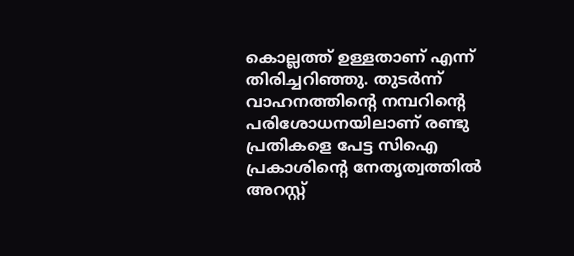കൊല്ലത്ത് ഉള്ളതാണ് എന്ന് തിരിച്ചറിഞ്ഞു. തുടർന്ന് വാഹനത്തിന്റെ നമ്പറിന്റെ പരിശോധനയിലാണ് രണ്ടു പ്രതികളെ പേട്ട സിഐ പ്രകാശിന്റെ നേതൃത്വത്തിൽ അറസ്റ്റ്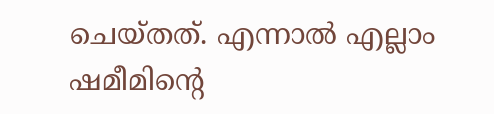ചെയ്തത്. എന്നാൽ എല്ലാം ഷമീമിന്റെ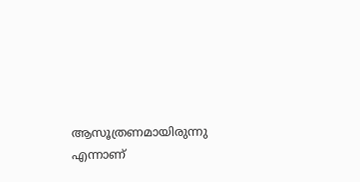ആസൂത്രണമായിരുന്നു എന്നാണ്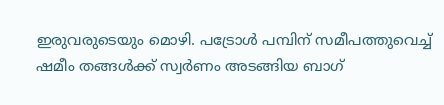ഇരുവരുടെയും മൊഴി. പട്രോൾ പമ്പിന് സമീപത്തുവെച്ച് ഷമീം തങ്ങൾക്ക് സ്വർണം അടങ്ങിയ ബാഗ്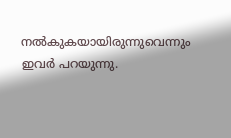നൽകുകയായിരുന്നുവെന്നും ഇവർ പറയുന്നു.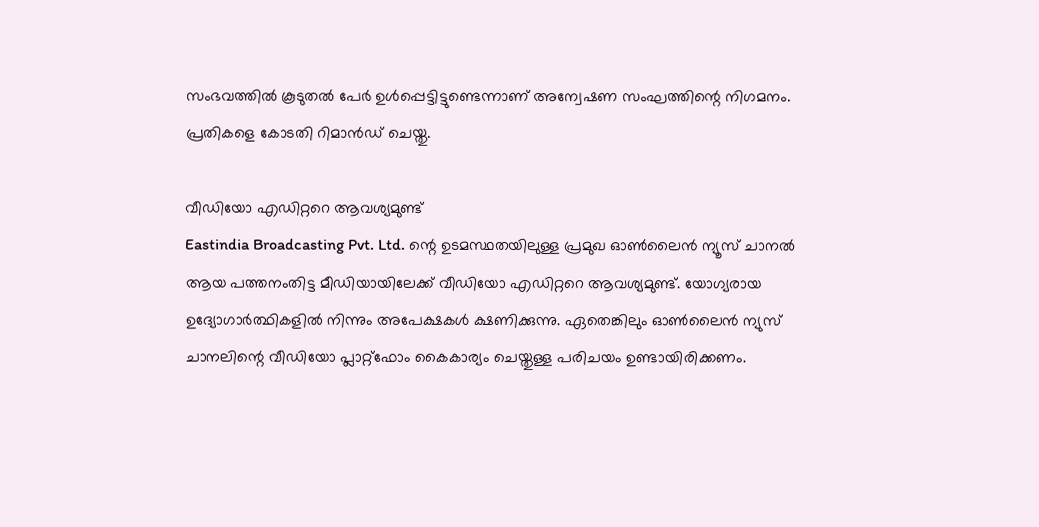സംഭവത്തിൽ കൂടുതൽ പേർ ഉൾപ്പെട്ടിട്ടുണ്ടെന്നാണ് അന്വേഷണ സംഘത്തിന്റെ നിഗമനം. പ്രതികളെ കോടതി റിമാൻഡ് ചെയ്തു.

വീഡിയോ എഡിറ്ററെ ആവശ്യമുണ്ട്
Eastindia Broadcasting Pvt. Ltd. ന്റെ ഉടമസ്ഥതയിലുള്ള പ്രമുഖ ഓണ്‍ലൈന്‍ ന്യൂസ് ചാനല്‍ ആയ പത്തനംതിട്ട മീഡിയായിലേക്ക് വീഡിയോ എഡിറ്ററെ ആവശ്യമുണ്ട്. യോഗ്യരായ ഉദ്യോഗാര്‍ത്ഥികളില്‍ നിന്നും അപേക്ഷകള്‍ ക്ഷണിക്കുന്നു. ഏതെങ്കിലും ഓണ്‍ലൈന്‍ ന്യുസ് ചാനലിന്റെ വീഡിയോ പ്ലാറ്റ്ഫോം കൈകാര്യം ചെയ്തുള്ള പരിചയം ഉണ്ടായിരിക്കണം.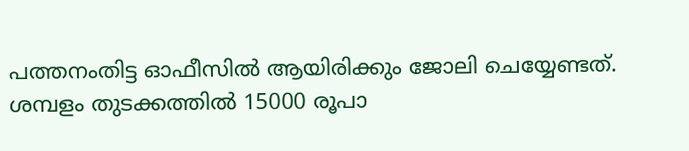പത്തനംതിട്ട ഓഫീസില്‍ ആയിരിക്കും ജോലി ചെയ്യേണ്ടത്. ശമ്പളം തുടക്കത്തില്‍ 15000 രൂപാ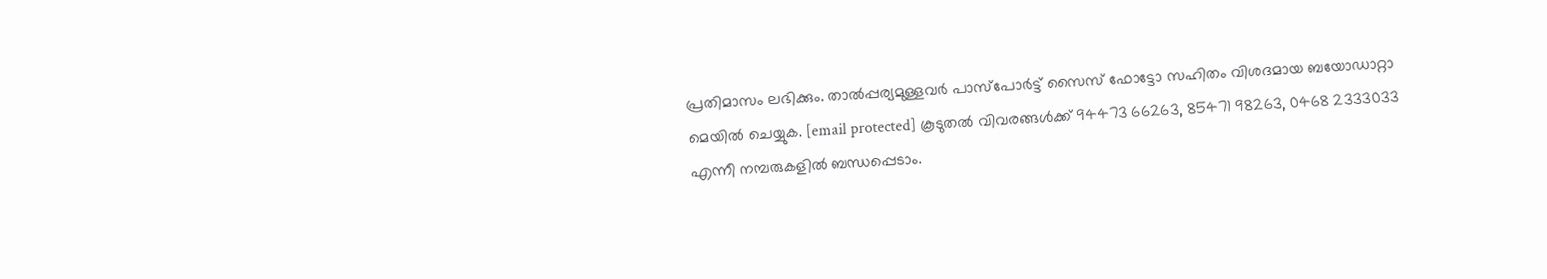പ്രതിമാസം ലഭിക്കും. താല്‍പ്പര്യമുള്ളവര്‍ പാസ്പോര്‍ട്ട് സൈസ് ഫോട്ടോ സഹിതം വിശദമായ ബയോഡാറ്റാ മെയില്‍ ചെയ്യുക. [email protected] കൂടുതല്‍ വിവരങ്ങള്‍ക്ക് 94473 66263, 85471 98263, 0468 2333033 എന്നീ നമ്പരുകളില്‍ ബന്ധപ്പെടാം.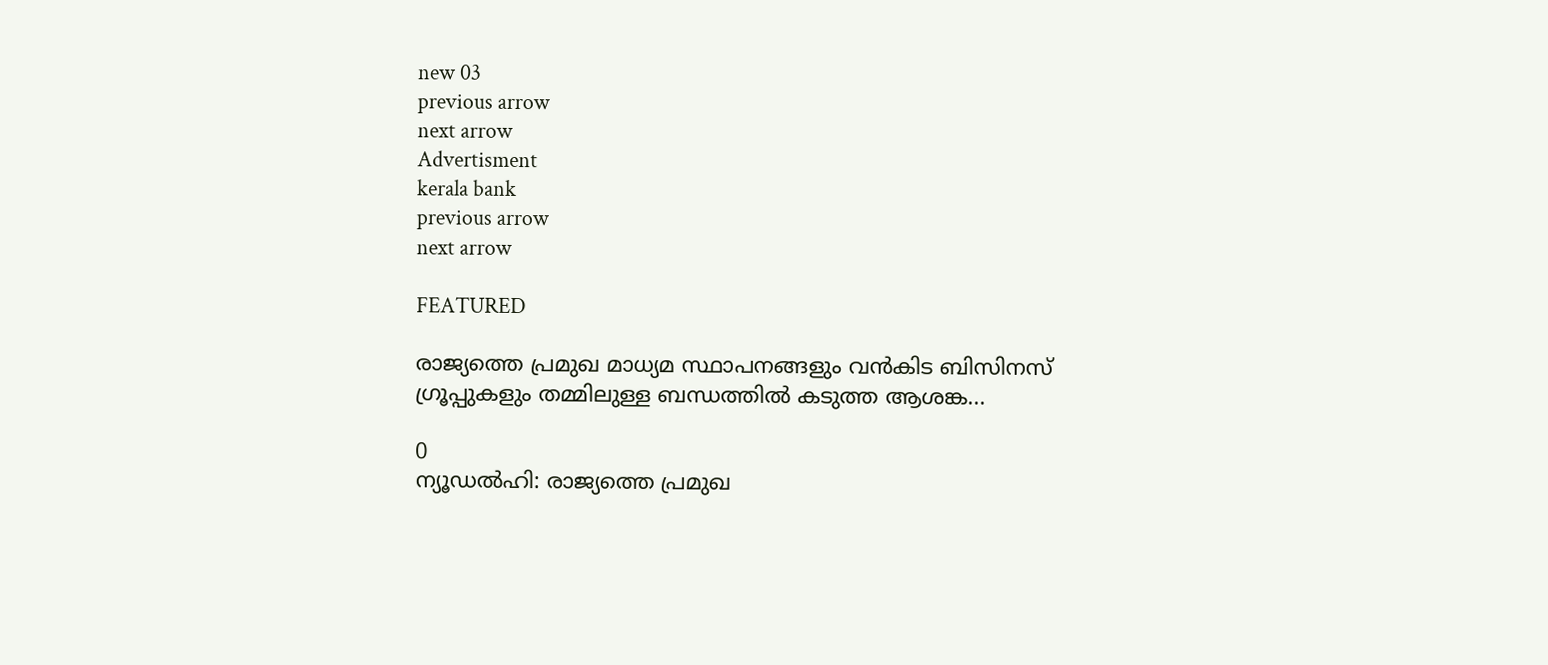new 03
previous arrow
next arrow
Advertisment
kerala bank
previous arrow
next arrow

FEATURED

രാജ്യത്തെ പ്രമുഖ മാധ്യമ സ്ഥാപനങ്ങളും വൻകിട ബിസിനസ് ഗ്രൂപ്പുകളും തമ്മിലുള്ള ബന്ധത്തിൽ കടുത്ത ആശങ്ക...

0
ന്യൂഡൽഹി: രാജ്യത്തെ പ്രമുഖ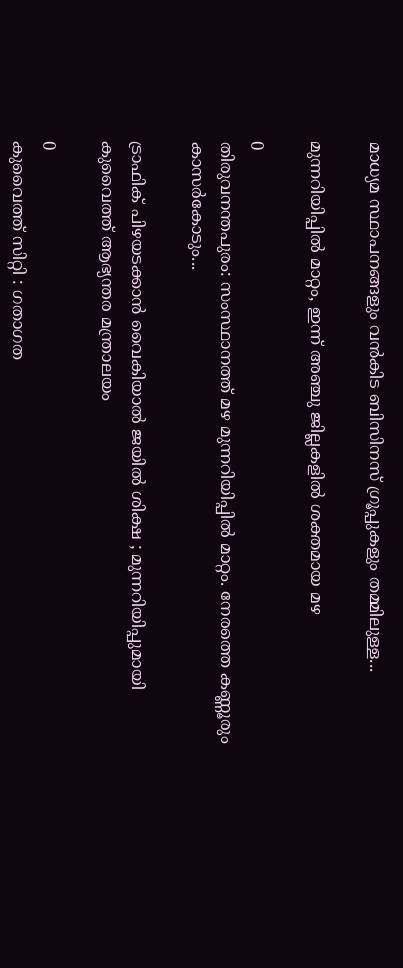മാധ്യമ സ്ഥാപനങ്ങളും വൻകിട ബിസിനസ് ഗ്രൂപ്പുകളും തമ്മിലുള്ള...

മുന്നറിയിപ്പില്‍ മാറ്റം, ഇന്ന് അഞ്ചു ജില്ലകളില്‍ ശക്തമായ മഴ

0
തിരുവനന്തപുരം: സംസ്ഥാനത്ത് മഴ മുന്നറിയിപ്പില്‍ മാറ്റം. നേരത്തെ കണ്ണൂരും കാസര്‍കോടും...

ട്രാഫിക് പിഴയടക്കാൻ വൈകിയാൽ ജയിൽ ശിക്ഷ ; മുന്നറിയിപ്പുമായി കുവൈത്ത് ആഭ്യന്തര മന്ത്രാലയം

0
കുവൈത്ത് സിറ്റി : ഗതാഗത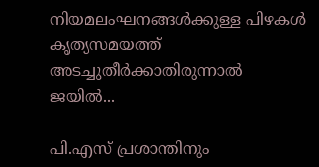നിയമലംഘനങ്ങൾക്കുള്ള പിഴകൾ കൃത്യസമയത്ത് അടച്ചുതീർക്കാതിരുന്നാൽ ജയിൽ...

പി.എസ് പ്രശാന്തിനും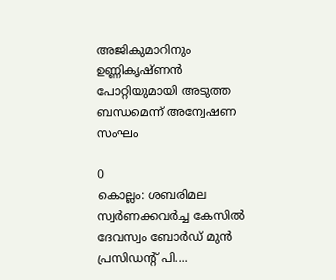അജികുമാറിനും ഉണ്ണികൃഷ്ണന്‍ പോറ്റിയുമായി അടുത്ത ബന്ധമെന്ന് അന്വേഷണ സംഘം

0
കൊല്ലം: ശബരിമല സ്വർണക്കവർച്ച കേസിൽ ദേവസ്വം ബോർഡ് മുൻ പ്രസിഡന്‍റ് പി....